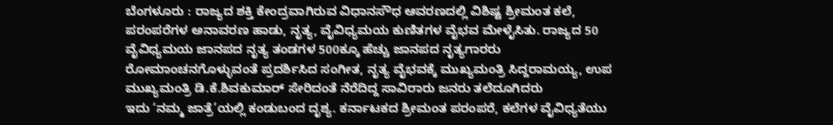ಬೆಂಗಳೂರು : ರಾಜ್ಯದ ಶಕ್ತಿ ಕೇಂದ್ರವಾಗಿರುವ ವಿಧಾನಸೌಧ ಆವರಣದಲ್ಲಿ ವಿಶಿಷ್ಟ ಶ್ರೀಮಂತ ಕಲೆ, ಪರಂಪರೆಗಳ ಅನಾವರಣ ಹಾಡು, ನೃತ್ಯ, ವೈವಿಧ್ಯಮಯ ಕುಣಿತಗಳ ವೈಭವ ಮೇಳೈಸಿತು. ರಾಜ್ಯದ 50 ವೈವಿಧ್ಯಮಯ ಜಾನಪದ ನೃತ್ಯ ತಂಡಗಳ 500ಕ್ಕೂ ಹೆಚ್ಚು ಜಾನಪದ ನೃತ್ಯಗಾರರು ರೋಮಾಂಚನಗೊಳ್ಳುವಂತೆ ಪ್ರದರ್ಶಿಸಿದ ಸಂಗೀತ, ನೃತ್ಯ ವೈಭವಕ್ಕೆ ಮುಖ್ಯಮಂತ್ರಿ ಸಿದ್ದರಾಮಯ್ಯ, ಉಪ ಮುಖ್ಯಮಂತ್ರಿ ಡಿ.ಕೆ.ಶಿವಕುಮಾರ್ ಸೇರಿದಂತೆ ನೆರೆದಿದ್ದ ಸಾವಿರಾರು ಜನರು ತಲೆದೂಗಿದರು
ಇದು ‘ನಮ್ಮ ಜಾತ್ರೆ’ಯಲ್ಲಿ ಕಂಡುಬಂದ ದೃಶ್ಯ. ಕರ್ನಾಟಕದ ಶ್ರೀಮಂತ ಪರಂಪರೆ, ಕಲೆಗಳ ವೈವಿಧ್ಯತೆಯು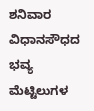ಶನಿವಾರ ವಿಧಾನಸೌಧದ ಭವ್ಯ ಮೆಟ್ಟಿಲುಗಳ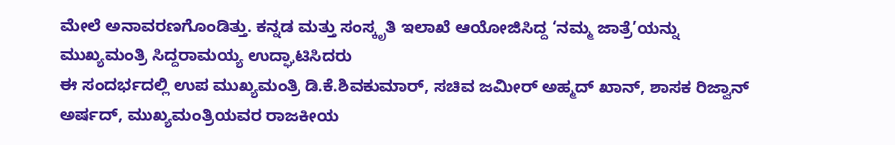ಮೇಲೆ ಅನಾವರಣಗೊಂಡಿತ್ತು. ಕನ್ನಡ ಮತ್ತು ಸಂಸ್ಕೃತಿ ಇಲಾಖೆ ಆಯೋಜಿಸಿದ್ದ ‘ನಮ್ಮ ಜಾತ್ರೆ’ಯನ್ನು ಮುಖ್ಯಮಂತ್ರಿ ಸಿದ್ದರಾಮಯ್ಯ ಉದ್ಘಾಟಿಸಿದರು
ಈ ಸಂದರ್ಭದಲ್ಲಿ ಉಪ ಮುಖ್ಯಮಂತ್ರಿ ಡಿ.ಕೆ.ಶಿವಕುಮಾರ್, ಸಚಿವ ಜಮೀರ್ ಅಹ್ಮದ್ ಖಾನ್, ಶಾಸಕ ರಿಜ್ವಾನ್ ಅರ್ಷದ್, ಮುಖ್ಯಮಂತ್ರಿಯವರ ರಾಜಕೀಯ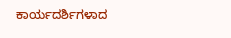ಕಾರ್ಯದರ್ಶಿಗಳಾದ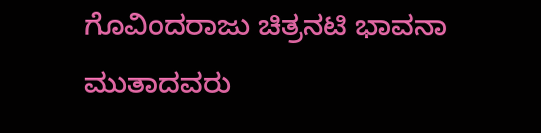ಗೊವಿಂದರಾಜು ಚಿತ್ರನಟಿ ಭಾವನಾ ಮುತಾದವರು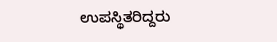ಉಪಸ್ಥಿತರಿದ್ದರು